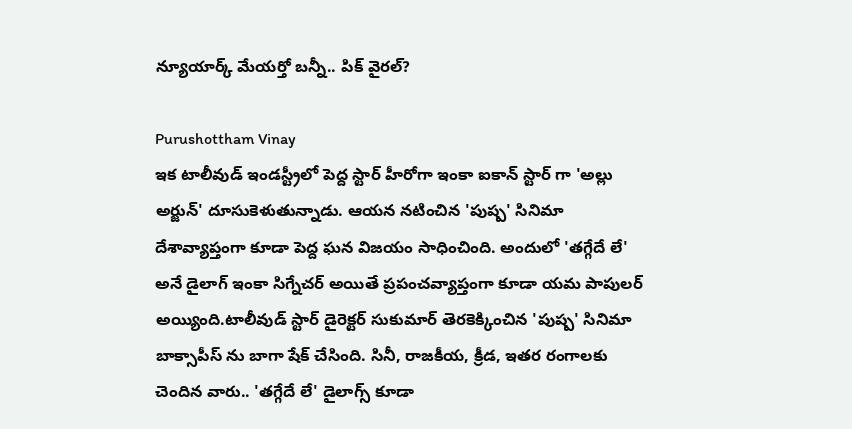న్యూయార్క్ మేయర్తో బన్నీ.. పిక్ వైరల్?

Purushottham Vinay
ఇక టాలీవుడ్ ఇండస్ట్రీలో పెద్ద స్టార్ హీరోగా ఇంకా ఐకాన్ స్టార్ గా 'అల్లు అర్జున్' దూసుకెళుతున్నాడు. ఆయన నటించిన 'పుష్ప' సినిమా దేశావ్యాప్తంగా కూడా పెద్ద ఘన విజయం సాధించింది. అందులో 'తగ్గేదే లే' అనే డైలాగ్ ఇంకా సిగ్నేచర్ అయితే ప్రపంచవ్యాప్తంగా కూడా యమ పాపులర్ అయ్యింది.టాలీవుడ్ స్టార్ డైరెక్టర్ సుకుమార్ తెరకెక్కించిన 'పుష్ప' సినిమా బాక్సాపీస్ ను బాగా షేక్ చేసింది. సినీ, రాజకీయ, క్రీడ, ఇతర రంగాలకు చెందిన వారు.. 'తగ్గేదే లే' డైలాగ్స్ కూడా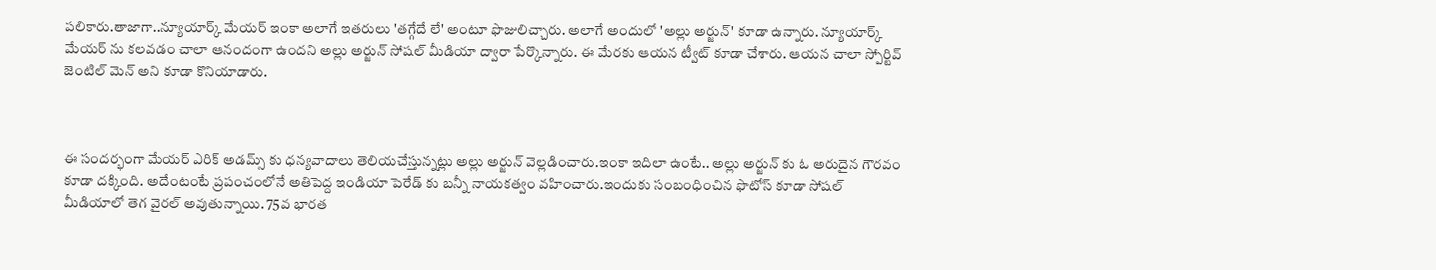పలికారు.తాజాగా..న్యూయార్క్ మేయర్ ఇంకా అలాగే ఇతరులు 'తగ్గేదే లే' అంటూ ఫొజులిచ్చారు. అలాగే అందులో 'అల్లు అర్జున్' కూడా ఉన్నారు. న్యూయార్క్ మేయర్ ను కలవడం చాలా ఆనందంగా ఉందని అల్లు అర్జున్ సోషల్ మీడియా ద్వారా పేర్కొన్నారు. ఈ మేరకు ఆయన ట్వీట్ కూడా చేశారు. ఆయన చాలా స్పోర్టివ్ జెంటిల్ మెన్ అని కూడా కొనియాడారు.



ఈ సందర్భంగా మేయర్ ఎరిక్ అడమ్స్ కు ధన్యవాదాలు తెలియచేస్తున్నట్లు అల్లు అర్జున్ వెల్లడించారు.ఇంకా ఇదిలా ఉంటే.. అల్లు అర్జున్ కు ఓ అరుదైన గౌరవం కూడా దక్కింది. అదేంటంటే ప్రపంచంలోనే అతిపెద్ద ఇండియా పెరేడ్ కు బన్నీ నాయకత్వం వహించారు.ఇందుకు సంబంధించిన ఫొటోస్ కూడా సోషల్ మీడియాలో తెగ వైరల్ అవుతున్నాయి. 75వ భారత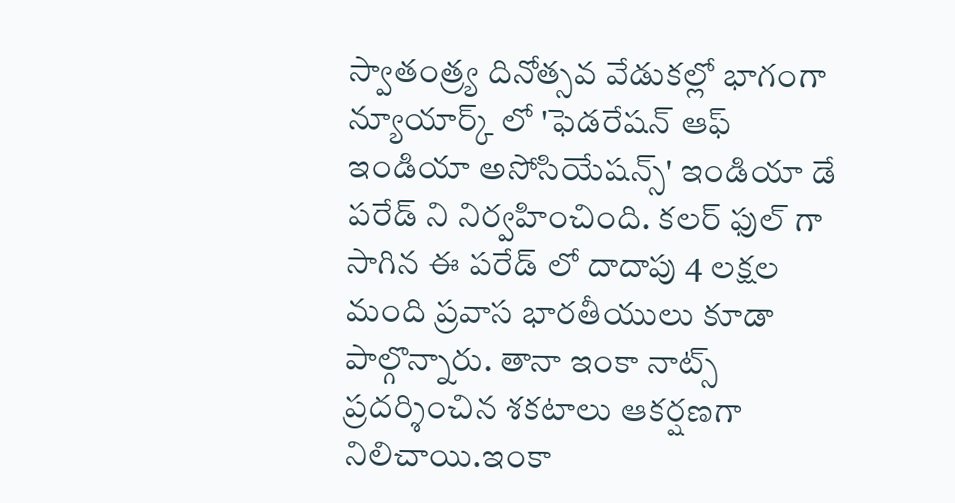స్వాతంత్ర్య దినోత్సవ వేడుకల్లో భాగంగా న్యూయార్క్ లో 'ఫెడరేషన్ ఆఫ్ ఇండియా అసోసియేషన్స్' ఇండియా డే పరేడ్ ని నిర్వహించింది. కలర్ ఫుల్ గా సాగిన ఈ పరేడ్ లో దాదాపు 4 లక్షల మంది ప్రవాస భారతీయులు కూడా పాల్గొన్నారు. తానా ఇంకా నాట్స్ ప్రదర్శించిన శకటాలు ఆకర్షణగా నిలిచాయి.ఇంకా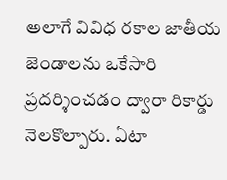అలాగే వివిధ రకాల జాతీయ జెండాలను ఒకేసారి ప్రదర్శించడం ద్వారా రికార్డు నెలకొల్పారు. ఏటా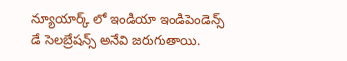న్యూయార్క్ లో ఇండియా ఇండిపెండెన్స్ డే సెలబ్రేషన్స్ అనేవి జరుగుతాయి.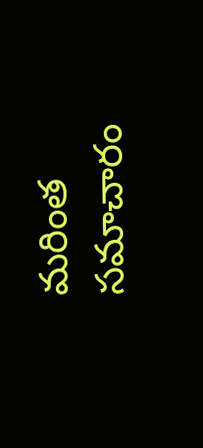మరింత సమాచారం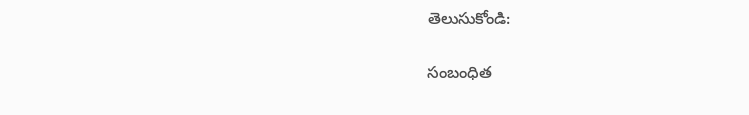తెలుసుకోండి:

సంబంధిత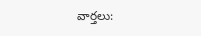వార్తలు: